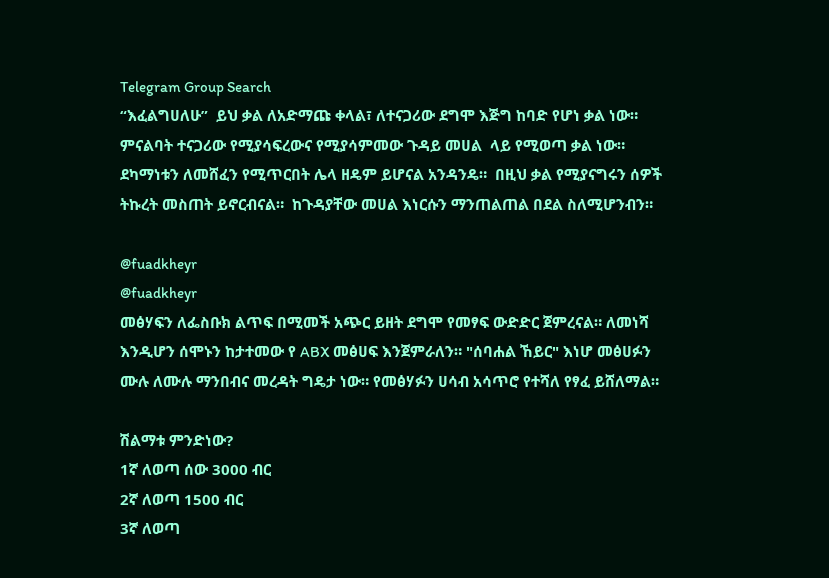Telegram Group Search
“እፈልግሀለሁ”  ይህ ቃል ለአድማጩ ቀላል፣ ለተናጋሪው ደግሞ እጅግ ከባድ የሆነ ቃል ነው። ምናልባት ተናጋሪው የሚያሳፍረውና የሚያሳምመው ጉዳይ መሀል  ላይ የሚወጣ ቃል ነው።  ደካማነቱን ለመሸፈን የሚጥርበት ሌላ ዘዴም ይሆናል አንዳንዴ።  በዚህ ቃል የሚያናግሩን ሰዎች ትኩረት መስጠት ይኖርብናል።  ከጉዳያቸው መሀል እነርሱን ማንጠልጠል በደል ስለሚሆንብን።

@fuadkheyr
@fuadkheyr
መፅሃፍን ለፌስቡክ ልጥፍ በሚመች አጭር ይዘት ደግሞ የመፃፍ ውድድር ጀምረናል። ለመነሻ እንዲሆን ሰሞኑን ከታተመው የ ABX መፅሀፍ እንጀምራለን። "ሰባሐል ኸይር" እነሆ መፅሀፉን ሙሉ ለሙሉ ማንበብና መረዳት ግዴታ ነው። የመፅሃፉን ሀሳብ አሳጥሮ የተሻለ የፃፈ ይሸለማል።

ሽልማቱ ምንድነው?
1ኛ ለወጣ ሰው 3000 ብር
2ኛ ለወጣ 1500 ብር
3ኛ ለወጣ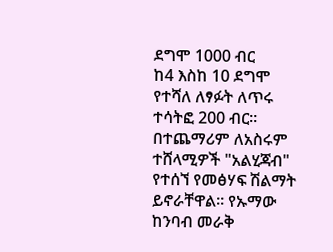ደግሞ 1000 ብር
ከ4 እስከ 10 ደግሞ የተሻለ ለፃፉት ለጥሩ ተሳትፎ 200 ብር።
በተጨማሪም ለአስሩም ተሸላሚዎች "አልሂጃብ" የተሰኘ የመፅሃፍ ሽልማት ይኖራቸዋል። የኡማው ከንባብ መራቅ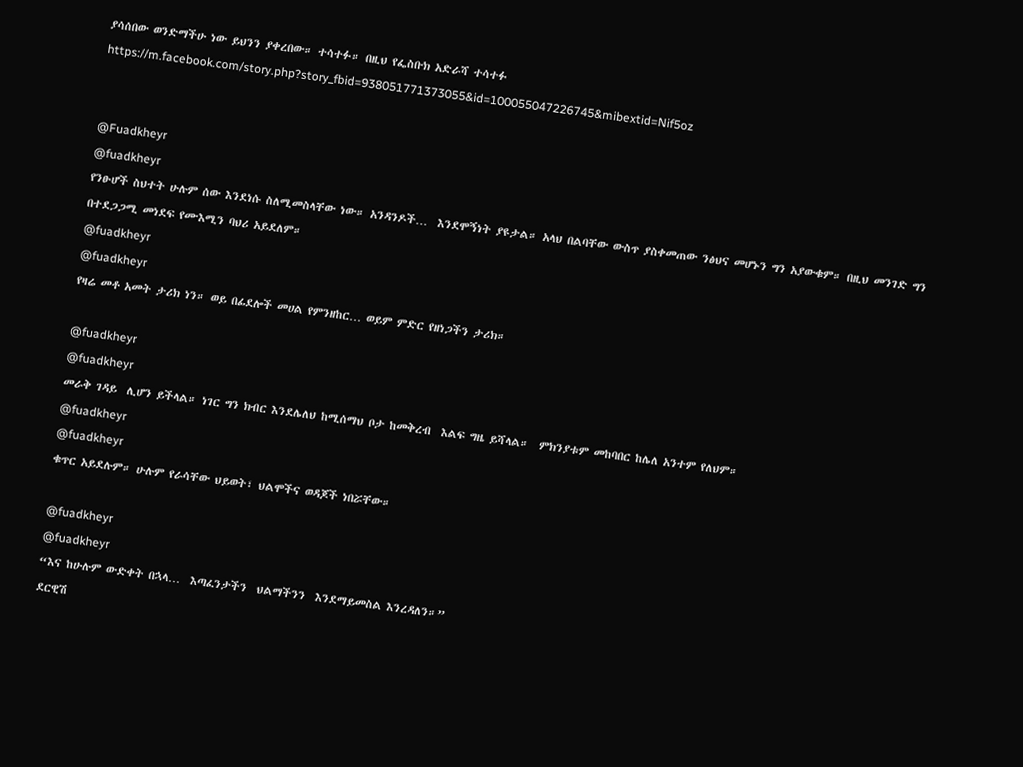ያሳሰበው ወንድማችሁ ነው ይህንን ያቀረበው። ተሳተፉ። በዚህ የፌስቡክ አድራሻ ተሳተፉ
https://m.facebook.com/story.php?story_fbid=938051771373055&id=100055047226745&mibextid=Nif5oz


@Fuadkheyr
@fuadkheyr
የንፁሆች ስህተት ሁሉም ሰው እንደነሱ ስለሚመስላቸው ነው። አንዳንዶች…  እንደሞኝነት ያዩታል። አላህ በልባቸው ውስጥ ያስቀመጠው ንፅህና መሆኑን ግን አያውቁም። በዚህ መንገድ ግን በተደጋጋሚ መነደፍ የሙእሚን ባህሪ አይደለም።
@fuadkheyr
@fuadkheyr
የዛሬ መቶ አመት ታሪክ ነን። ወይ በፊደሎች መሀል የምንዘከር… ወይም ምድር የዘነጋችን ታሪክ።

@fuadkheyr
@fuadkheyr
መራቅ ገዳይ  ሊሆን ይችላል። ነገር ግን ክብር እንደሌለህ ከሚሰማህ ቦታ ከመቅረብ  እልፍ ግዜ ይሻላል።  ምክንያቱም መከባበር ከሌለ አንተም የለህም።
@fuadkheyr
@fuadkheyr
ቁጥር አይደሉም። ሁሉም የራሳቸው ህይወት፣ ህልሞችና ወዳጆች ነበሯቸው።

@fuadkheyr
@fuadkheyr
“እና ከሁሉም ውድቀት በኋላ…  እጣፈንታችን  ህልማችንን  እንደማይመስል እንረዳለን።”
ደርዊሽ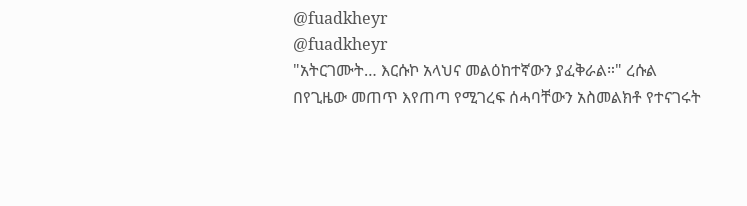@fuadkheyr
@fuadkheyr
"አትርገሙት… እርሱኮ አላህና መልዕከተኛውን ያፈቅራል።" ረሱል
በየጊዜው መጠጥ እየጠጣ የሚገረፍ ሰሓባቸውን አስመልክቶ የተናገሩት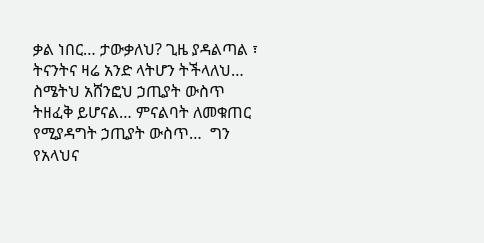ቃል ነበር… ታውቃለህ? ጊዜ ያዳልጣል ፣ ትናንትና ዛሬ አንድ ላትሆን ትችላለህ… ስሜትህ አሸንፎህ ኃጢያት ውስጥ ትዘፈቅ ይሆናል… ምናልባት ለመቁጠር የሚያዳግት ኃጢያት ውስጥ…  ግን የአላህና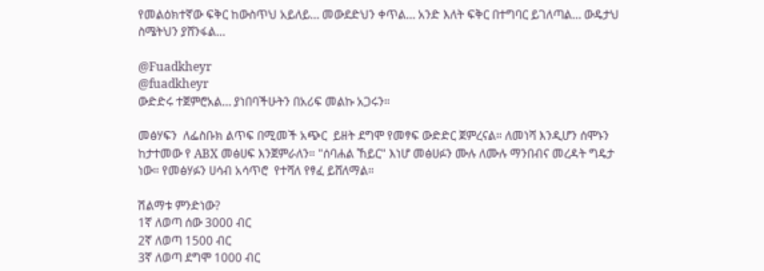የመልዕክተኛው ፍቅር ከውስጥህ አይለይ… መውደድህን ቀጥል… አንድ እለት ፍቅር በተግባር ይገለጣል… ውዴታህ ስሜትህን ያሸንፋል…

@Fuadkheyr
@fuadkheyr
ውድድሩ ተጀምሮአል… ያነበባችሁትን በአሪፍ መልኩ አጋሩን።

መፅሃፍን  ለፌስቡክ ልጥፍ በሚመች አጭር  ይዘት ደግሞ የመፃፍ ውድድር ጀምረናል። ለመነሻ እንዲሆን ሰሞኑን ከታተመው የ ABX መፅሀፍ እንጀምራለን። "ሰባሐል ኸይር" እነሆ መፅሀፉን ሙሉ ለሙሉ ማንበብና መረዳት ግዴታ ነው። የመፅሃፉን ሀሳብ አሳጥሮ  የተሻለ የፃፈ ይሸለማል።

ሽልማቱ ምንድነው?
1ኛ ለወጣ ሰው 3000 ብር
2ኛ ለወጣ 1500 ብር
3ኛ ለወጣ ደግሞ 1000 ብር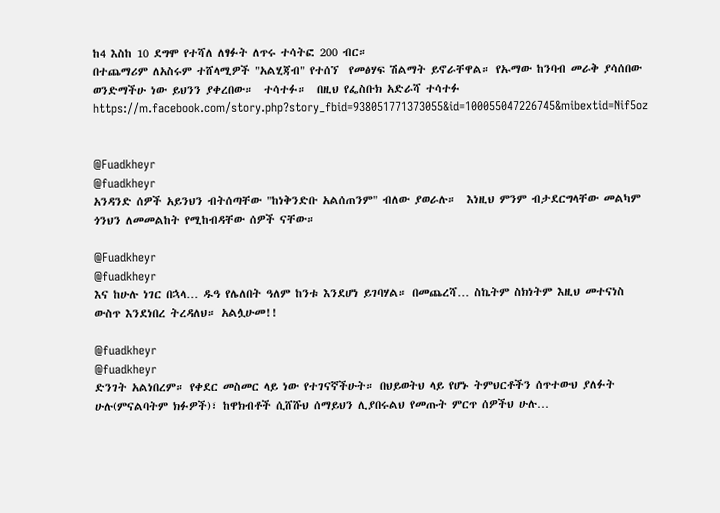ከ4 እስከ 10 ደግሞ የተሻለ ለፃፉት ለጥሩ ተሳትፎ 200 ብር።
በተጨማሪም ለአስሩም ተሸላሚዎች "አልሂጃብ" የተሰኘ  የመፅሃፍ ሽልማት ይኖራቸዋል። የኡማው ከንባብ መራቅ ያሳሰበው ወንድማችሁ ነው ይህንን ያቀረበው።  ተሳተፉ።  በዚህ የፌስቡክ አድራሻ ተሳተፉ
https://m.facebook.com/story.php?story_fbid=938051771373055&id=100055047226745&mibextid=Nif5oz


@Fuadkheyr
@fuadkheyr
አንዳንድ ሰዎች አይንህን ብትሰጣቸው "ከነቅንድቡ አልሰጠንም" ብለው ያወራሉ።  እነዚህ ምንም ብታደርግላቸው መልካም ጎንህን ለመመልከት የሚከብዳቸው ሰዎች ናቸው።

@Fuadkheyr
@fuadkheyr
እና ከሁሉ ነገር በኋላ… ዱዓ የሌለበት ዓለም ከንቱ እንደሆነ ይገባሃል። በመጨረሻ… ስኬትም ስክነትም እዚህ መተናነስ ውስጥ እንደነበረ ትረዳለህ። አልሏሁመ!!

@fuadkheyr
@fuadkheyr
ድንገት አልነበረም። የቀደር መስመር ላይ ነው የተገናኛችሁት። በህይወትህ ላይ የሆኑ ትምህርቶችን ሰጥተውህ ያለፉት ሁሉ(ምናልባትም ክፉዎች)፣ ከዋክብቶች ሲሸሹህ ሰማይህን ሊያበሩልህ የመጡት ምርጥ ሰዎችህ ሁሉ…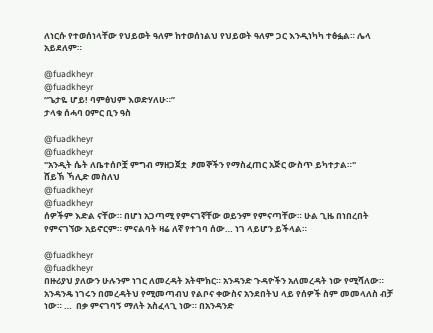ለነርሱ የተወሰነላቸው የህይወት ዓለም ከተወሰነልህ የህይወት ዓለም ጋር እንዲነካካ ተፅፏል። ሌላ አይደለም።

@fuadkheyr
@fuadkheyr
“ጌታዬ ሆይ! ባምፅህም እወድሃለሁ።”
ታላቁ ሰሓባ ዐምር ቢን ዓስ

@fuadkheyr
@fuadkheyr
"አንዲት ሴት ለቤተሰቦቿ ምግብ ማዘጋጀቷ  ፆመኞችን የማስፈጠር አጅር ውስጥ ይካተታል።"
ሸይኽ ኻሊድ መስለህ
@fuadkheyr
@fuadkheyr
ሰዎችም እድል ናቸው። በሆነ አጋጣሚ የምናገኛቸው ወይንም የምናጣቸው። ሁል ጊዜ በነበረበት የምናገኘው አይኖርም። ምናልባት ዛሬ ለኛ የተገባ ሰው… ነገ ላይሆን ይችላል።

@fuadkheyr
@fuadkheyr
በዙሪያህ ያለውን ሁሉንም ነገር ለመረዳት አትሞክር። አንዳንድ ጉዳዮችን አለመረዳት ነው የሚሻለው። አንዳንዴ ነገሩን በመረዳትህ የሚመጣብህ የልቦና ቀውስና አንደበትህ ላይ የሰዎች ስም መመላለስ ብቻ ነው። …  በቃ ምናገባኝ ማለት አስፈላጊ ነው። በአንዳንድ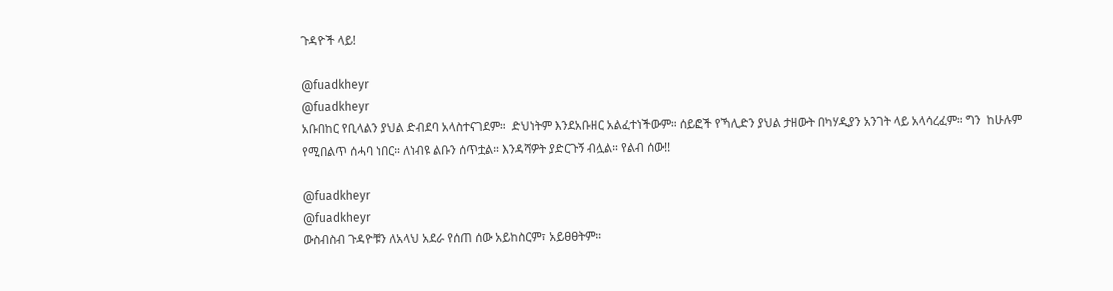ጉዳዮች ላይ!

@fuadkheyr
@fuadkheyr
አቡበከር የቢላልን ያህል ድብደባ አላስተናገደም።  ድህነትም እንደአቡዘር አልፈተነችውም። ሰይፎች የኻሊድን ያህል ታዘውት በካሃዲያን አንገት ላይ አላሳረፈም። ግን  ከሁሉም የሚበልጥ ሰሓባ ነበር። ለነብዩ ልቡን ሰጥቷል። እንዳሻዎት ያድርጉኝ ብሏል። የልብ ሰው!!

@fuadkheyr
@fuadkheyr
ውስብስብ ጉዳዮቹን ለአላህ አደራ የሰጠ ሰው አይከስርም፣ አይፀፀትም።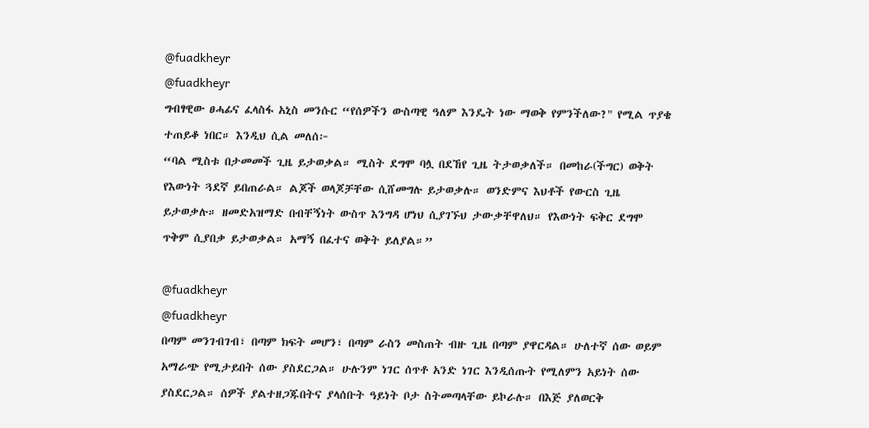@fuadkheyr
@fuadkheyr
ግብፃዊው ፀሓፊና ፈላስፋ አኒስ መንሱር “የሰዎችን ውስጣዊ ዓለም እንዴት ነው ማወቅ የምንችለው?" የሚል ጥያቄ ተጠይቆ ነበር። እንዲህ ሲል መለሰ፦
“ባል ሚስቱ በታመመች ጊዜ ይታወቃል። ሚስት ደግሞ ባሏ በደኸየ ጊዜ ትታወቃለች። በመከራ(ችግር) ወቅት የእውነት ጓደኛ ይበጠራል። ልጆች ወላጆቻቸው ሲሸመግሉ ይታወቃሉ። ወንድምና እህቶች የውርስ ጊዜ ይታወቃሉ። ዘመድአዝማድ በብቸኝነት ውስጥ እንግዳ ሆነህ ሲያገኙህ ታውቃቸዋለህ። የእውነት ፍቅር ደግሞ ጥቅም ሲያበቃ ይታወቃል። አማኝ በፈተና ወቅት ይለያል።”

@fuadkheyr
@fuadkheyr
በጣም መንገብገብ፣ በጣም ክፍት መሆን፣ በጣም ራስን መስጠት ብዙ ጊዜ በጣም ያዋርዳል። ሁለተኛ ሰው ወይም አማራጭ የሚታይበት ሰው ያስደርጋል። ሁሉንም ነገር ሰጥቶ አንድ ነገር እንዲሰጡት የሚለምን አይነት ሰው ያስደርጋል። ሰዎች ያልተዘጋጁበትና ያላሰቡት ዓይነት ቦታ ስትመጣላቸው ይኮራሉ። በእጅ ያለወርቅ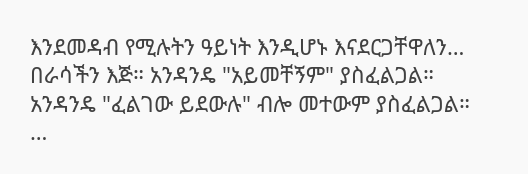እንደመዳብ የሚሉትን ዓይነት እንዲሆኑ እናደርጋቸዋለን… በራሳችን እጅ። አንዳንዴ "አይመቸኝም" ያስፈልጋል። አንዳንዴ "ፈልገው ይደውሉ" ብሎ መተውም ያስፈልጋል። …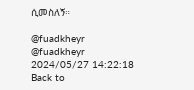ሲመስለኝ።

@fuadkheyr
@fuadkheyr
2024/05/27 14:22:18
Back to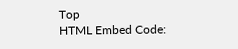Top
HTML Embed Code: